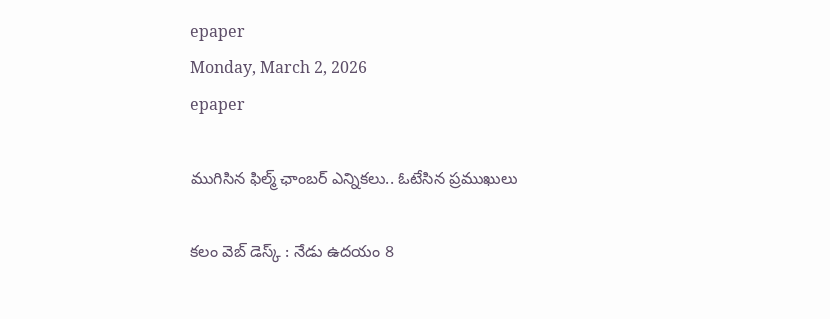epaper
Monday, March 2, 2026
epaper

ముగిసిన ఫిల్మ్ ఛాంబ‌ర్ ఎన్నిక‌లు.. ఓటేసిన ప్ర‌ముఖులు

క‌లం వెబ్ డెస్క్ : నేడు ఉద‌యం 8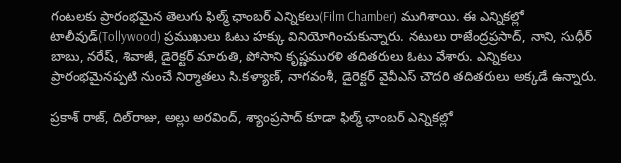గంట‌ల‌కు ప్రారంభ‌మైన తెలుగు ఫిల్మ్ ఛాంబ‌ర్ ఎన్నిక‌లు(Film Chamber) ముగిశాయి. ఈ ఎన్నిక‌ల్లో టాలీవుడ్(Tollywood) ప్ర‌ముఖులు ఓటు హ‌క్కు వినియోగించుకున్నారు. న‌టులు రాజేంద్ర‌ప్ర‌సాద్‌, నాని, సుధీర్ బాబు, న‌రేష్, శివాజీ, డైరెక్ట‌ర్ మారుతి, పోసాని కృష్ణ‌ముర‌ళి త‌దిత‌రులు ఓటు వేశారు. ఎన్నిక‌లు ప్రారంభ‌మైన‌ప్ప‌టి నుంచే నిర్మాత‌లు సి.క‌ళ్యాణ్, నాగ‌వంశీ, డైరెక్ట‌ర్ వైవీఎస్ చౌద‌రి త‌దిత‌రులు అక్క‌డే ఉన్నారు.

ప్ర‌కాశ్ రాజ్, దిల్‌రాజు, అల్లు అర‌వింద్‌, శ్యాంప్రసాద్ కూడా ఫిల్మ్ ఛాంబ‌ర్ ఎన్నిక‌ల్లో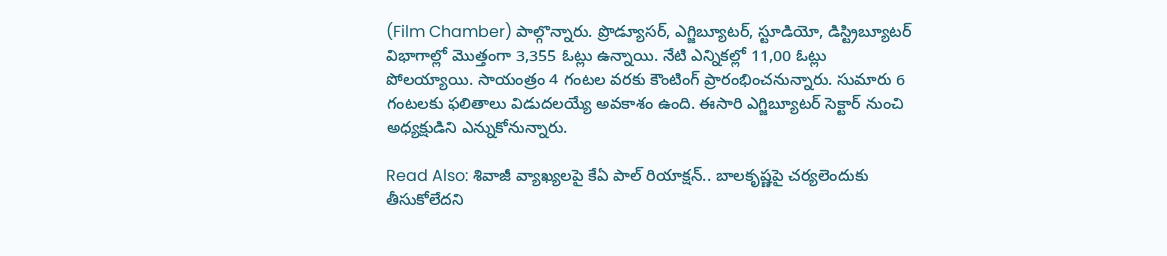(Film Chamber) పాల్గొన్నారు. ప్రొడ్యూస‌ర్‌, ఎగ్జిబ్యూట‌ర్‌, స్టూడియో, డిస్ట్రిబ్యూట‌ర్ విభాగాల్లో మొత్తంగా 3,355 ఓట్లు ఉన్నాయి. నేటి ఎన్నిక‌ల్లో 11,00 ఓట్లు పోల‌య్యాయి. సాయంత్రం 4 గంట‌ల వ‌ర‌కు కౌంటింగ్ ప్రారంభించ‌నున్నారు. సుమారు 6 గంట‌ల‌కు ఫ‌లితాలు విడుద‌ల‌య్యే అవ‌కాశం ఉంది. ఈసారి ఎగ్జిబ్యూట‌ర్ సెక్టార్ నుంచి అధ్య‌క్షుడిని ఎన్నుకోనున్నారు.

Read Also: శివాజీ వ్యాఖ్య‌ల‌పై కేఏ పాల్ రియాక్ష‌న్‌.. బాలకృష్ణపై చ‌ర్య‌లెందుకు తీసుకోలేద‌ని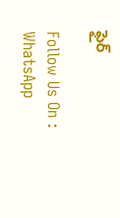ఫైర్

Follow Us On : WhatsApp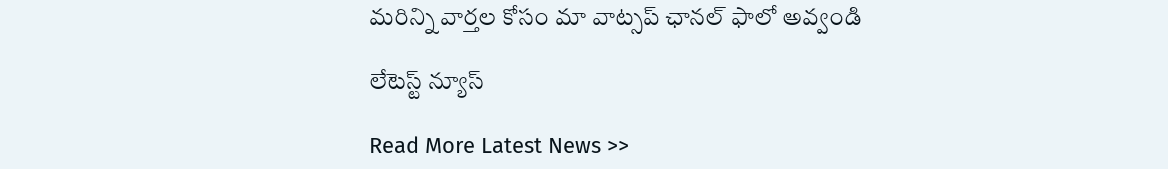మ‌రిన్ని వార్త‌ల కోసం మా వాట్స‌ప్ ఛాన‌ల్ ఫాలో అవ్వండి

లేటెస్ట్ న్యూస్‌

Read More Latest News >>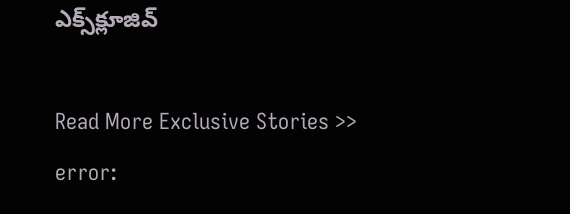ఎక్స్‌క్లూజివ్‌

Read More Exclusive Stories >>
error: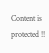Content is protected !!